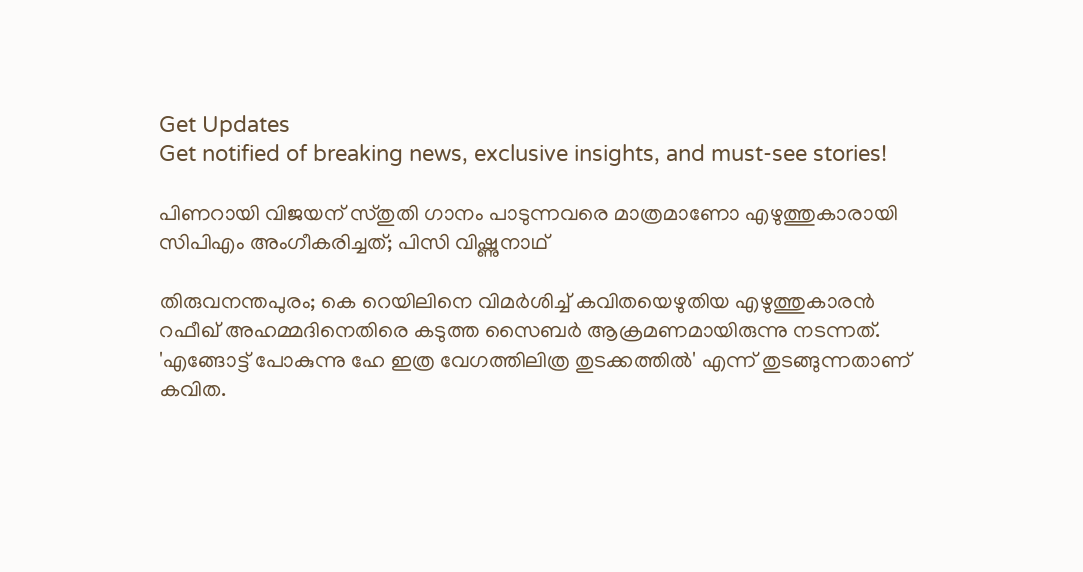Get Updates
Get notified of breaking news, exclusive insights, and must-see stories!

പിണറായി വിജയന് സ്തുതി ഗാനം പാടുന്നവരെ മാത്രമാണോ എഴുത്തുകാരായി സിപിഎം അംഗീകരിച്ചത്; പിസി വിഷ്ണുനാഥ്

തിരുവനന്തപുരം; കെ റെയിലിനെ വിമര്‍ശിച്ച് കവിതയെഴുതിയ എഴുത്തുകാരൻ റഫീഖ് അഹമ്മദിനെതിരെ കടുത്ത സൈബർ ആക്രമണമായിരുന്നു നടന്നത്. 'എങ്ങോട്ട് പോകുന്നു ഹേ ഇത്ര വേഗത്തിലിത്ര തുടക്കത്തിൽ' എന്ന് തുടങ്ങുന്നതാണ് കവിത.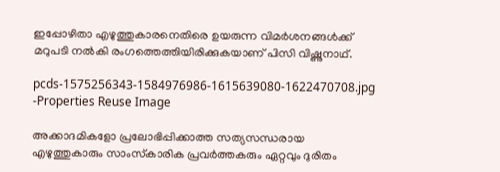ഇപ്പോഴിതാ എഴുത്തുകാരനെതിരെ ഉയരുന്ന വിമർശനങ്ങൾക്ക് മറുപടി നൽകി രംഗത്തെത്തിയിരിക്കുകയാണ് പിസി വിഷ്ണുനാഥ്.

pcds-1575256343-1584976986-1615639080-1622470708.jpg -Properties Reuse Image

അക്കാദമികളോ പ്രലോഭിപ്പിക്കാത്ത സത്യസന്ധരായ എഴുത്തുകാരും സാംസ്‌കാരിക പ്രവര്‍ത്തകരും ഏറ്റവും ദുരിതം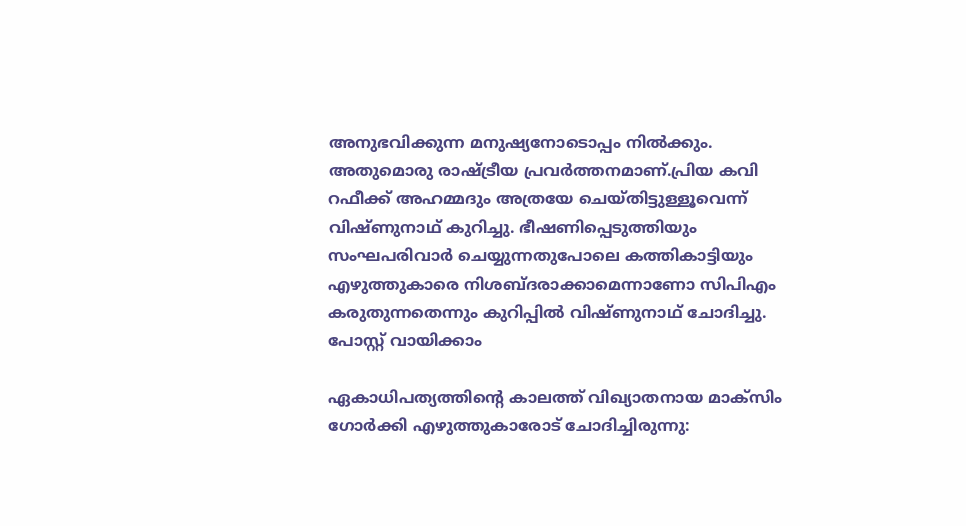അനുഭവിക്കുന്ന മനുഷ്യനോടൊപ്പം നില്‍ക്കും. അതുമൊരു രാഷ്ട്രീയ പ്രവര്‍ത്തനമാണ്.പ്രിയ കവി റഫീക്ക് അഹമ്മദും അത്രയേ ചെയ്തിട്ടുള്ളൂവെന്ന് വിഷ്ണുനാഥ് കുറിച്ചു. ഭീഷണിപ്പെടുത്തിയും സംഘപരിവാര്‍ ചെയ്യുന്നതുപോലെ കത്തികാട്ടിയും എഴുത്തുകാരെ നിശബ്ദരാക്കാമെന്നാണോ സിപിഎം കരുതുന്നതെന്നും കുറിപ്പിൽ വിഷ്ണുനാഥ് ചോദിച്ചു. പോസ്റ്റ് വായിക്കാം

ഏകാധിപത്യത്തിന്റെ കാലത്ത് വിഖ്യാതനായ മാക്‌സിം ഗോര്‍ക്കി എഴുത്തുകാരോട് ചോദിച്ചിരുന്നു: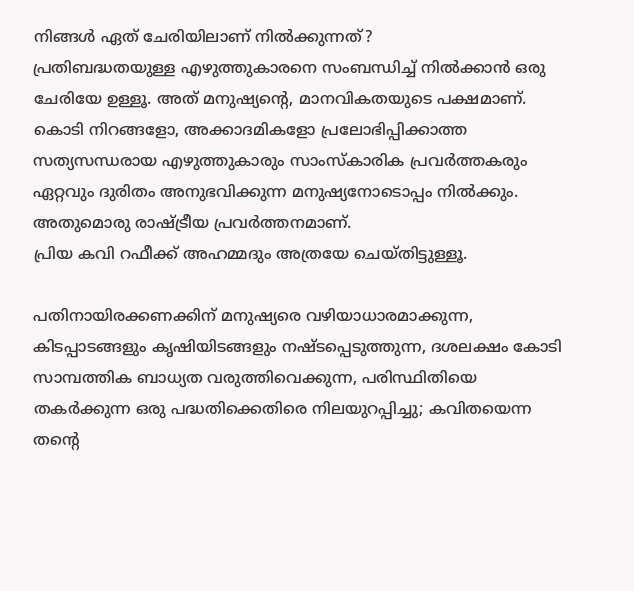നിങ്ങള്‍ ഏത് ചേരിയിലാണ് നില്‍ക്കുന്നത്?
പ്രതിബദ്ധതയുള്ള എഴുത്തുകാരനെ സംബന്ധിച്ച് നില്‍ക്കാന്‍ ഒരു ചേരിയേ ഉള്ളൂ. അത് മനുഷ്യന്റെ, മാനവികതയുടെ പക്ഷമാണ്. കൊടി നിറങ്ങളോ, അക്കാദമികളോ പ്രലോഭിപ്പിക്കാത്ത സത്യസന്ധരായ എഴുത്തുകാരും സാംസ്‌കാരിക പ്രവര്‍ത്തകരും ഏറ്റവും ദുരിതം അനുഭവിക്കുന്ന മനുഷ്യനോടൊപ്പം നില്‍ക്കും. അതുമൊരു രാഷ്ട്രീയ പ്രവര്‍ത്തനമാണ്.
പ്രിയ കവി റഫീക്ക് അഹമ്മദും അത്രയേ ചെയ്തിട്ടുള്ളൂ.

പതിനായിരക്കണക്കിന് മനുഷ്യരെ വഴിയാധാരമാക്കുന്ന, കിടപ്പാടങ്ങളും കൃഷിയിടങ്ങളും നഷ്ടപ്പെടുത്തുന്ന, ദശലക്ഷം കോടി സാമ്പത്തിക ബാധ്യത വരുത്തിവെക്കുന്ന, പരിസ്ഥിതിയെ തകര്‍ക്കുന്ന ഒരു പദ്ധതിക്കെതിരെ നിലയുറപ്പിച്ചു; കവിതയെന്ന തന്റെ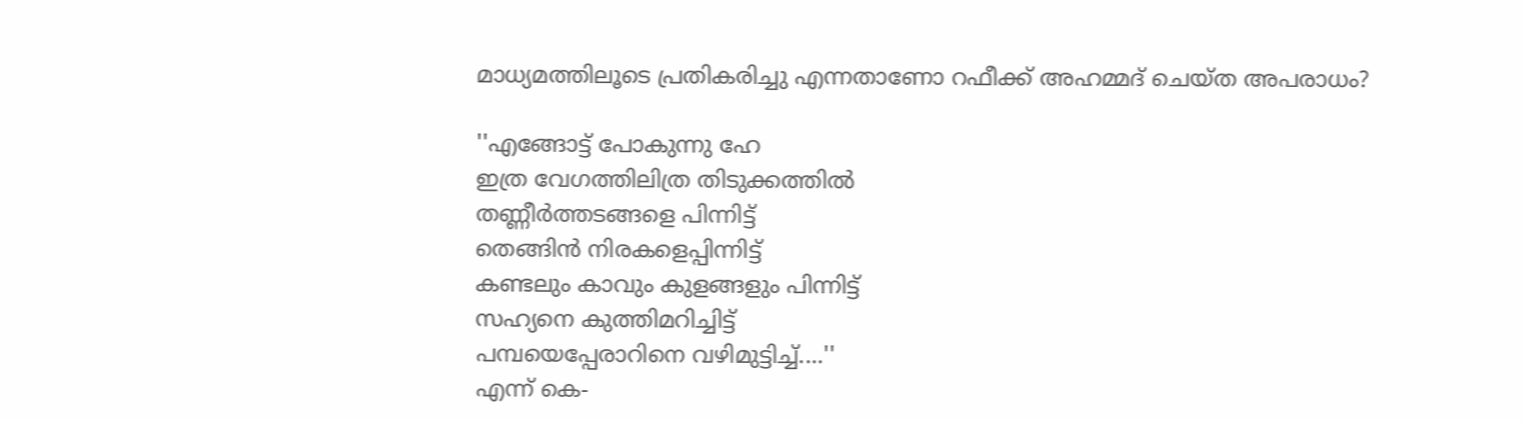മാധ്യമത്തിലൂടെ പ്രതികരിച്ചു എന്നതാണോ റഫീക്ക് അഹമ്മദ് ചെയ്ത അപരാധം?

''എങ്ങോട്ട് പോകുന്നു ഹേ
ഇത്ര വേഗത്തിലിത്ര തിടുക്കത്തില്‍
തണ്ണീര്‍ത്തടങ്ങളെ പിന്നിട്ട്
തെങ്ങിന്‍ നിരകളെപ്പിന്നിട്ട്
കണ്ടലും കാവും കുളങ്ങളും പിന്നിട്ട്
സഹ്യനെ കുത്തിമറിച്ചിട്ട്
പമ്പയെപ്പേരാറിനെ വഴിമുട്ടിച്ച്....''
എന്ന് കെ-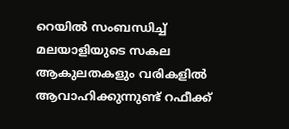റെയില്‍ സംബന്ധിച്ച് മലയാളിയുടെ സകല ആകുലതകളും വരികളില്‍ ആവാഹിക്കുന്നുണ്ട് റഫീക്ക്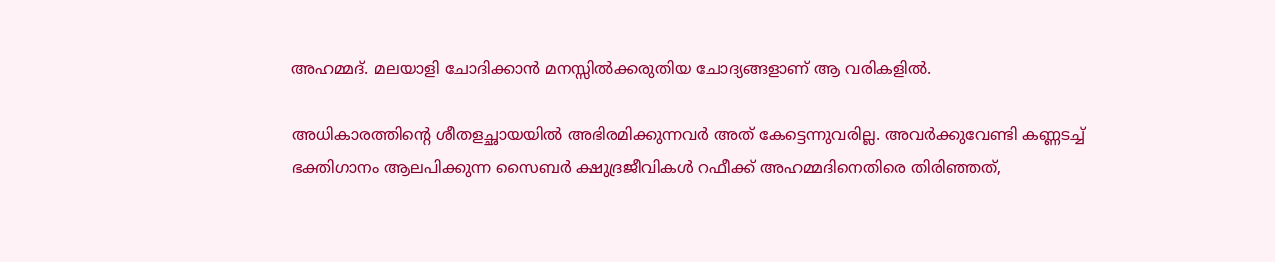അഹമ്മദ്. മലയാളി ചോദിക്കാന്‍ മനസ്സില്‍ക്കരുതിയ ചോദ്യങ്ങളാണ് ആ വരികളില്‍.

അധികാരത്തിന്റെ ശീതളച്ഛായയില്‍ അഭിരമിക്കുന്നവര്‍ അത് കേട്ടെന്നുവരില്ല. അവര്‍ക്കുവേണ്ടി കണ്ണടച്ച് ഭക്തിഗാനം ആലപിക്കുന്ന സൈബര്‍ ക്ഷുദ്രജീവികള്‍ റഫീക്ക് അഹമ്മദിനെതിരെ തിരിഞ്ഞത്,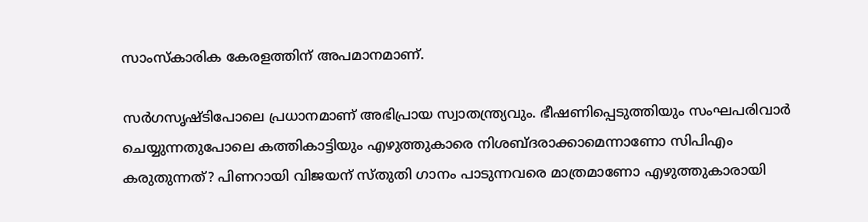സാംസ്‌കാരിക കേരളത്തിന് അപമാനമാണ്.

സര്‍ഗസൃഷ്ടിപോലെ പ്രധാനമാണ് അഭിപ്രായ സ്വാതന്ത്ര്യവും. ഭീഷണിപ്പെടുത്തിയും സംഘപരിവാര്‍ ചെയ്യുന്നതുപോലെ കത്തികാട്ടിയും എഴുത്തുകാരെ നിശബ്ദരാക്കാമെന്നാണോ സിപിഎം കരുതുന്നത്? പിണറായി വിജയന് സ്തുതി ഗാനം പാടുന്നവരെ മാത്രമാണോ എഴുത്തുകാരായി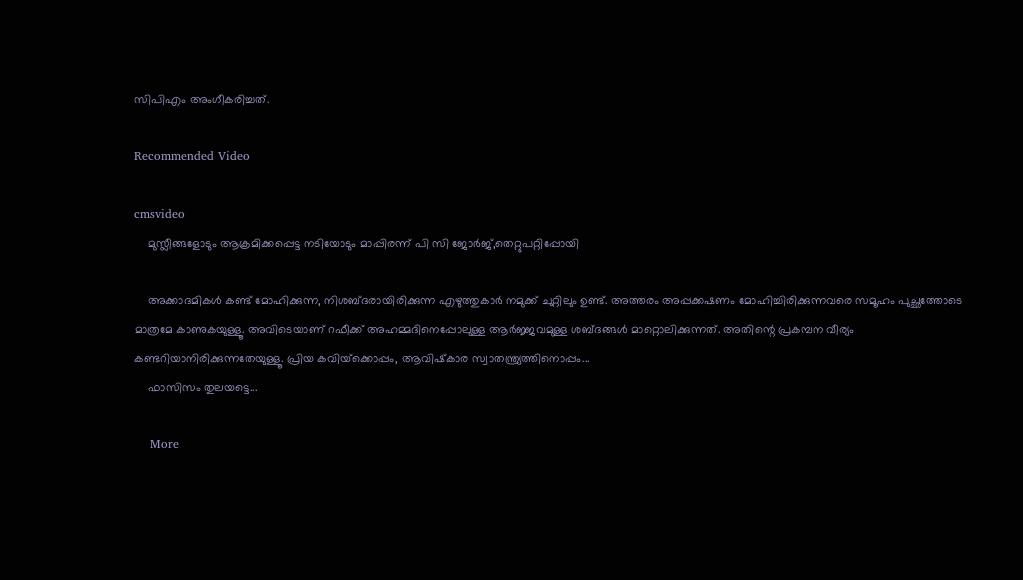സിപിഎം അംഗീകരിച്ചത്.

Recommended Video

cmsvideo
    മുസ്ലീങ്ങളോടും ആക്രമിക്കപ്പെട്ട നടിയോടും മാപ്പിരന്ന് പി സി ജോർജ്,തെറ്റുപറ്റിപ്പോയി

    അക്കാദമികള്‍ കണ്ട് മോഹിക്കുന്ന, നിശബ്ദരായിരിക്കുന്ന എഴുത്തുകാര്‍ നമുക്ക് ചുറ്റിലും ഉണ്ട്. അത്തരം അപ്പക്കഷണം മോഹിച്ചിരിക്കുന്നവരെ സമൂഹം പുച്ഛത്തോടെ മാത്രമേ കാണുകയുള്ളൂ. അവിടെയാണ് റഫീക്ക് അഹമ്മദിനെപ്പോലുള്ള ആര്‍ജ്ജവമുള്ള ശബ്ദങ്ങള്‍ മാറ്റൊലിക്കുന്നത്. അതിന്റെ പ്രകമ്പന വീര്യം കണ്ടറിയാനിരിക്കുന്നതേയുള്ളൂ. പ്രിയ കവിയ്‌ക്കൊപ്പം, ആവിഷ്‌കാര സ്വാതന്ത്ര്യത്തിനൊപ്പം...
    ഫാസിസം തുലയട്ടെ...

    More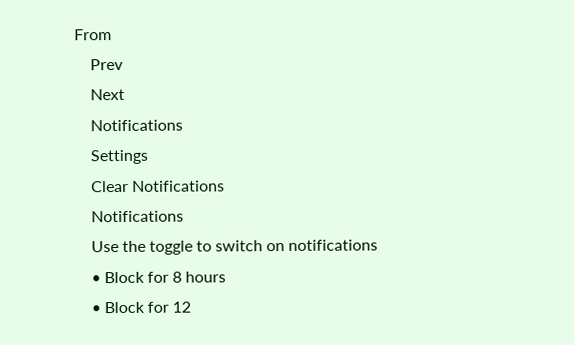From
    Prev
    Next
    Notifications
    Settings
    Clear Notifications
    Notifications
    Use the toggle to switch on notifications
    • Block for 8 hours
    • Block for 12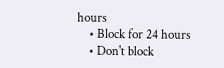hours
    • Block for 24 hours
    • Don't block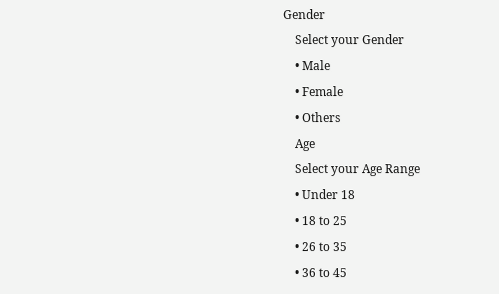Gender
    Select your Gender
    • Male
    • Female
    • Others
    Age
    Select your Age Range
    • Under 18
    • 18 to 25
    • 26 to 35
    • 36 to 45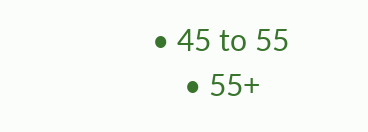• 45 to 55
    • 55+